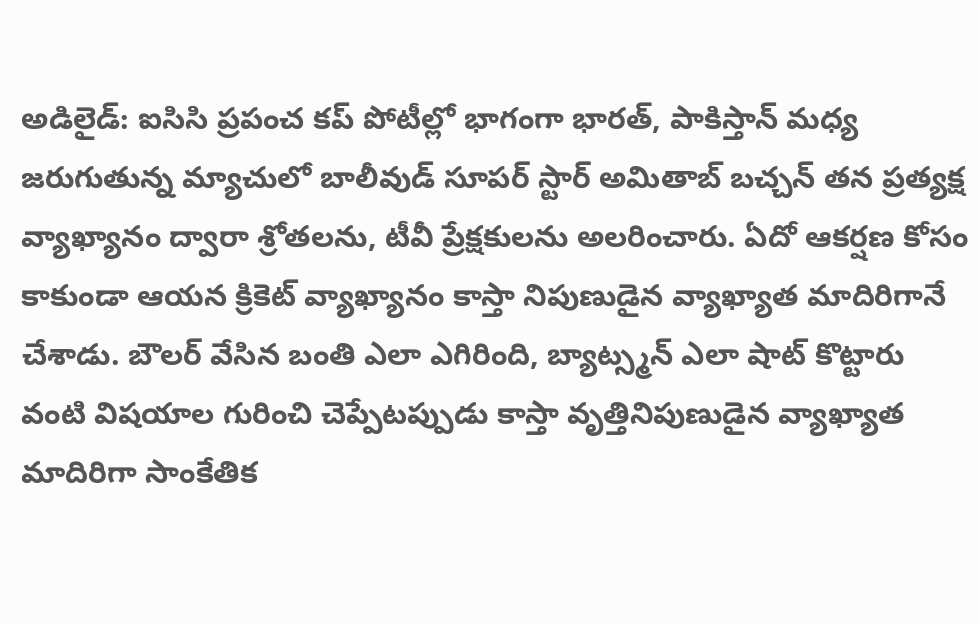అడిలైడ్: ఐసిసి ప్రపంచ కప్ పోటీల్లో భాగంగా భారత్, పాకిస్తాన్ మధ్య జరుగుతున్న మ్యాచులో బాలీవుడ్ సూపర్ స్టార్ అమితాబ్ బచ్చన్ తన ప్రత్యక్ష వ్యాఖ్యానం ద్వారా శ్రోతలను, టీవీ ప్రేక్షకులను అలరించారు. ఏదో ఆకర్షణ కోసం కాకుండా ఆయన క్రికెట్ వ్యాఖ్యానం కాస్తా నిపుణుడైన వ్యాఖ్యాత మాదిరిగానే చేశాడు. బౌలర్ వేసిన బంతి ఎలా ఎగిరింది, బ్యాట్స్మన్ ఎలా షాట్ కొట్టారు వంటి విషయాల గురించి చెప్పేటప్పుడు కాస్తా వృత్తినిపుణుడైన వ్యాఖ్యాత మాదిరిగా సాంకేతిక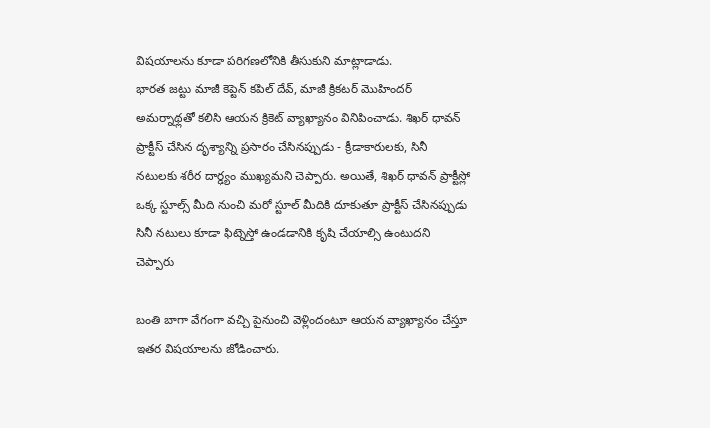విషయాలను కూడా పరిగణలోనికి తీసుకుని మాట్లాడాడు.
భారత జట్టు మాజీ కెప్టెన్ కపిల్ దేవ్, మాజీ క్రికటర్ మొహిందర్ అమర్నాథ్లతో కలిసి ఆయన క్రికెట్ వ్యాఖ్యానం వినిపించాడు. శిఖర్ ధావన్ ప్రాక్టీస్ చేసిన దృశ్యాన్ని ప్రసారం చేసినప్పుడు - క్రీడాకారులకు, సినీ నటులకు శరీర దార్ఢ్యం ముఖ్యమని చెప్పారు. అయితే, శిఖర్ ధావన్ ప్రాక్టీస్లో ఒక్క స్టూల్స్ మీది నుంచి మరో స్టూల్ మీదికి దూకుతూ ప్రాక్టీస్ చేసినప్పుడు సినీ నటులు కూడా ఫిట్నెస్తో ఉండడానికి కృషి చేయాల్సి ఉంటుదని చెప్పారు

బంతి బాగా వేగంగా వచ్చి పైనుంచి వెళ్లిందంటూ ఆయన వ్యాఖ్యానం చేస్తూ ఇతర విషయాలను జోడించారు.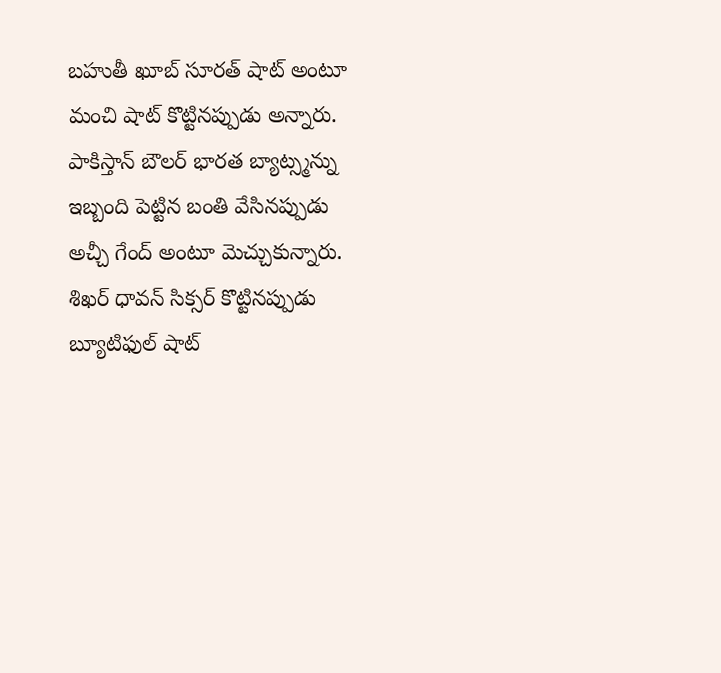బహుతీ ఖూబ్ సూరత్ షాట్ అంటూ మంచి షాట్ కొట్టినప్పుడు అన్నారు. పాకిస్తాన్ బౌలర్ భారత బ్యాట్స్మన్ను ఇబ్బంది పెట్టిన బంతి వేసినప్పుడు అచ్చీ గేంద్ అంటూ మెచ్చుకున్నారు. శిఖర్ ధావన్ సిక్సర్ కొట్టినప్పుడు బ్యూటిఫుల్ షాట్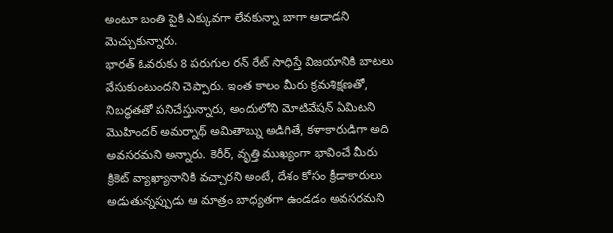అంటూ బంతి పైకి ఎక్కువగా లేవకున్నా బాగా ఆడాడని మెచ్చుకున్నారు.
భారత్ ఓవరుకు 8 పరుగుల రన్ రేట్ సాధిస్తే విజయానికి బాటలు వేసుకుంటుందని చెప్పారు. ఇంత కాలం మీరు క్రమశిక్షణతో, నిబద్ధతతో పనిచేస్తున్నారు, అందులోని మోటివేషన్ ఏమిటని మొహిందర్ అమర్నాథ్ అమితాబ్ను అడిగితే, కళాకారుడిగా అది అవసరమని అన్నారు. కెరీర్, వృత్తి ముఖ్యంగా భావించే మీరు క్రికెట్ వ్యాఖ్యానానికి వచ్చారని అంటే, దేశం కోసం క్రీడాకారులు అడుతున్నప్పుడు ఆ మాత్రం బాధ్యతగా ఉండడం అవసరమని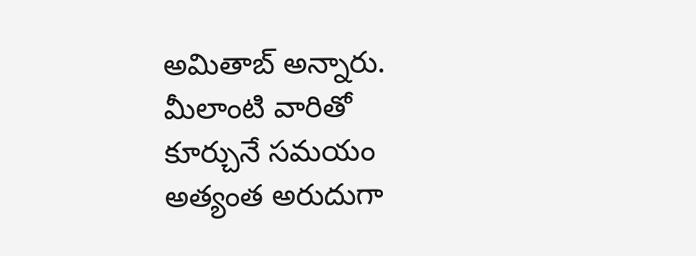అమితాబ్ అన్నారు. మీలాంటి వారితో కూర్చునే సమయం అత్యంత అరుదుగా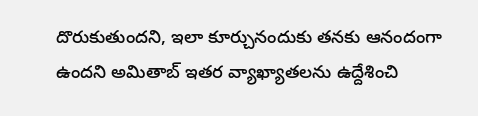దొరుకుతుందని, ఇలా కూర్చునందుకు తనకు ఆనందంగా ఉందని అమితాబ్ ఇతర వ్యాఖ్యాతలను ఉద్దేశించి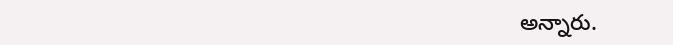అన్నారు.